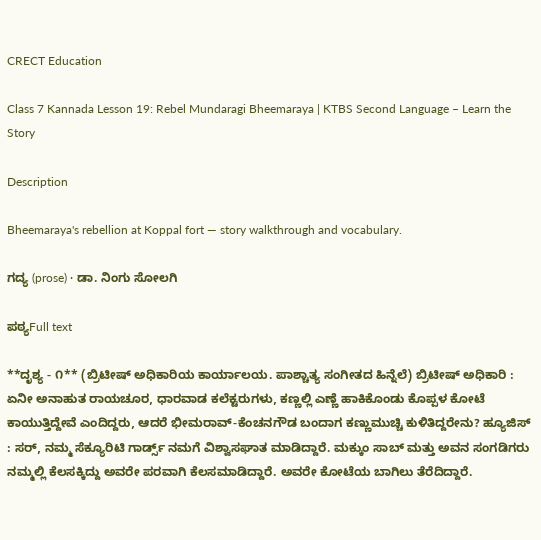CRECT Education

Class 7 Kannada Lesson 19: Rebel Mundaragi Bheemaraya | KTBS Second Language – Learn the Story

Description

Bheemaraya's rebellion at Koppal fort — story walkthrough and vocabulary.

ಗದ್ಯ (prose) · ಡಾ. ನಿಂಗು ಸೋಲಗಿ

ಪಠ್ಯFull text

**ದೃಶ್ಯ - ೧** (ಬ್ರಿಟೀಷ್ ಅಧಿಕಾರಿಯ ಕಾರ್ಯಾಲಯ. ಪಾಶ್ಚಾತ್ಯ ಸಂಗೀತದ ಹಿನ್ನೆಲೆ) ಬ್ರಿಟೀಷ್ ಅಧಿಕಾರಿ : ಏನೀ ಅನಾಹುತ ರಾಯಚೂರ, ಧಾರವಾಡ ಕಲೆಕ್ಟರುಗಳು, ಕಣ್ಣಲ್ಲಿ ಎಣ್ಣೆ ಹಾಕಿಕೊಂಡು ಕೊಪ್ಪಳ ಕೋಟೆ ಕಾಯುತ್ತಿದ್ದೇವೆ ಎಂದಿದ್ದರು, ಆದರೆ ಭೀಮರಾವ್-ಕೆಂಚನಗೌಡ ಬಂದಾಗ ಕಣ್ಣುಮುಚ್ಚಿ ಕುಳಿತಿದ್ದರೇನು? ಹ್ಯೂಜಿಸ್ : ಸರ್, ನಮ್ಮ ಸೆಕ್ಯೂರಿಟಿ ಗಾರ್ಡ್ಸ್ ನಮಗೆ ವಿಶ್ವಾಸಘಾತ ಮಾಡಿದ್ದಾರೆ. ಮಕ್ಕುಂ ಸಾಬ್ ಮತ್ತು ಅವನ ಸಂಗಡಿಗರು ನಮ್ಮಲ್ಲಿ ಕೆಲಸಕ್ಕಿದ್ದು ಅವರೇ ಪರವಾಗಿ ಕೆಲಸಮಾಡಿದ್ದಾರೆ. ಅವರೇ ಕೋಟೆಯ ಬಾಗಿಲು ತೆರೆದಿದ್ದಾರೆ.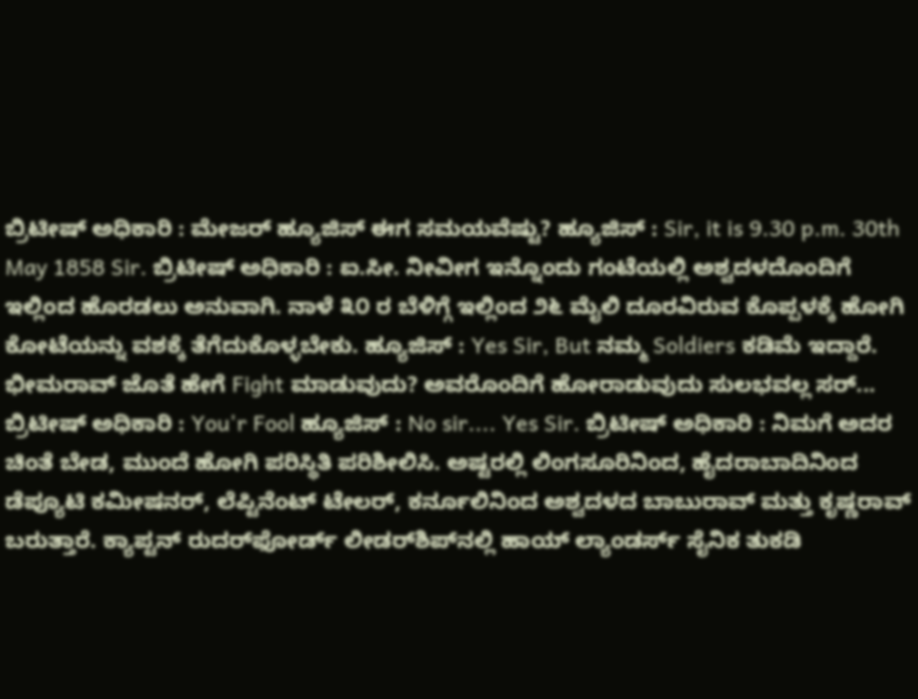ಬ್ರಿಟೀಷ್ ಅಧಿಕಾರಿ : ಮೇಜರ್ ಹ್ಯೂಜಿಸ್ ಈಗ ಸಮಯವೆಷ್ಟು? ಹ್ಯೂಜಿಸ್ : Sir, it is 9.30 p.m. 30th May 1858 Sir. ಬ್ರಿಟೀಷ್ ಅಧಿಕಾರಿ : ಐ.ಸೀ. ನೀವೀಗ ಇನ್ನೊಂದು ಗಂಟೆಯಲ್ಲಿ ಅಶ್ವದಳದೊಂದಿಗೆ ಇಲ್ಲಿಂದ ಹೊರಡಲು ಅನುವಾಗಿ. ನಾಳೆ ೩೦ ರ ಬೆಳಿಗ್ಗೆ ಇಲ್ಲಿಂದ ೨೬ ಮೈಲಿ ದೂರವಿರುವ ಕೊಪ್ಪಳಕ್ಕೆ ಹೋಗಿ ಕೋಟೆಯನ್ನು ವಶಕ್ಕೆ ತೆಗೆದುಕೊಳ್ಳಬೇಕು. ಹ್ಯೂಜಿಸ್ : Yes Sir, But ನಮ್ಮ Soldiers ಕಡಿಮೆ ಇದ್ದಾರೆ. ಭೀಮರಾವ್ ಜೊತೆ ಹೇಗೆ Fight ಮಾಡುವುದು? ಅವರೊಂದಿಗೆ ಹೋರಾಡುವುದು ಸುಲಭವಲ್ಲ ಸರ್... ಬ್ರಿಟೀಷ್ ಅಧಿಕಾರಿ : You'r Fool ಹ್ಯೂಜಿಸ್ : No sir.... Yes Sir. ಬ್ರಿಟೀಷ್ ಅಧಿಕಾರಿ : ನಿಮಗೆ ಅದರ ಚಿಂತೆ ಬೇಡ, ಮುಂದೆ ಹೋಗಿ ಪರಿಸ್ಥಿತಿ ಪರಿಶೀಲಿಸಿ. ಅಷ್ಟರಲ್ಲಿ ಲಿಂಗಸೂರಿನಿಂದ, ಹೈದರಾಬಾದಿನಿಂದ ಡೆಪ್ಯೂಟಿ ಕಮೀಷನರ್, ಲೆಪ್ಟಿನೆಂಟ್ ಟೇಲರ್, ಕರ್ನೂಲಿನಿಂದ ಅಶ್ವದಳದ ಬಾಬುರಾವ್ ಮತ್ತು ಕೃಷ್ಣರಾವ್ ಬರುತ್ತಾರೆ. ಕ್ಯಾಪ್ಟನ್ ರುದರ್‌ಫೋರ್ಡ್ ಲೀಡರ್‌ಶಿಪ್‌ನಲ್ಲಿ ಹಾಯ್ ಲ್ಯಾಂಡರ್ಸ್ ಸೈನಿಕ ತುಕಡಿ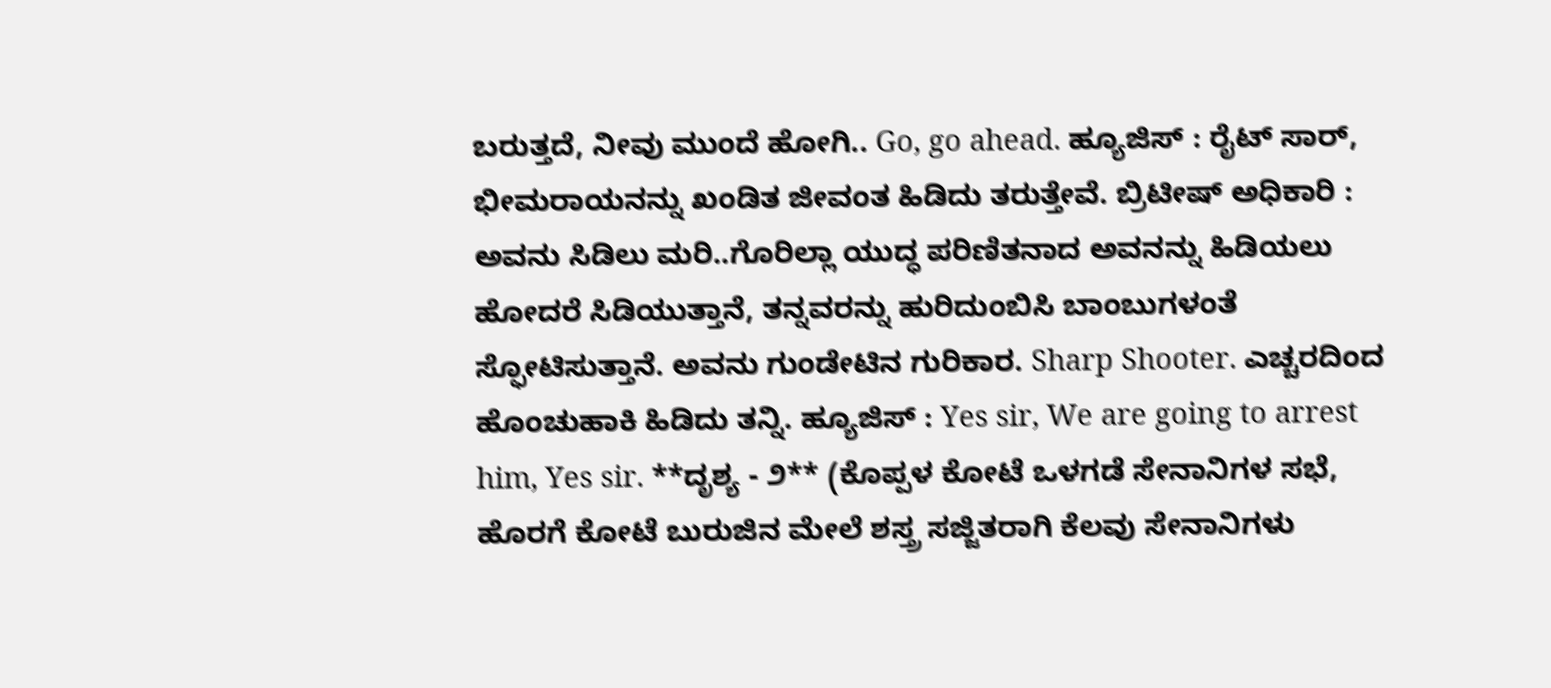ಬರುತ್ತದೆ, ನೀವು ಮುಂದೆ ಹೋಗಿ.. Go, go ahead. ಹ್ಯೂಜಿಸ್ : ರೈಟ್ ಸಾರ್, ಭೀಮರಾಯನನ್ನು ಖಂಡಿತ ಜೀವಂತ ಹಿಡಿದು ತರುತ್ತೇವೆ. ಬ್ರಿಟೀಷ್ ಅಧಿಕಾರಿ : ಅವನು ಸಿಡಿಲು ಮರಿ..ಗೊರಿಲ್ಲಾ ಯುದ್ಧ ಪರಿಣಿತನಾದ ಅವನನ್ನು ಹಿಡಿಯಲು ಹೋದರೆ ಸಿಡಿಯುತ್ತಾನೆ, ತನ್ನವರನ್ನು ಹುರಿದುಂಬಿಸಿ ಬಾಂಬುಗಳಂತೆ ಸ್ಫೋಟಿಸುತ್ತಾನೆ. ಅವನು ಗುಂಡೇಟಿನ ಗುರಿಕಾರ. Sharp Shooter. ಎಚ್ಚರದಿಂದ ಹೊಂಚುಹಾಕಿ ಹಿಡಿದು ತನ್ನಿ. ಹ್ಯೂಜಿಸ್ : Yes sir, We are going to arrest him, Yes sir. **ದೃಶ್ಯ - ೨** (ಕೊಪ್ಪಳ ಕೋಟೆ ಒಳಗಡೆ ಸೇನಾನಿಗಳ ಸಭೆ, ಹೊರಗೆ ಕೋಟೆ ಬುರುಜಿನ ಮೇಲೆ ಶಸ್ತ್ರ ಸಜ್ಜಿತರಾಗಿ ಕೆಲವು ಸೇನಾನಿಗಳು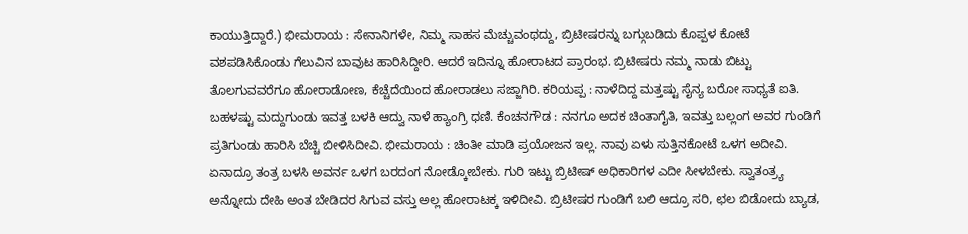ಕಾಯುತ್ತಿದ್ದಾರೆ.) ಭೀಮರಾಯ : ಸೇನಾನಿಗಳೇ, ನಿಮ್ಮ ಸಾಹಸ ಮೆಚ್ಚುವಂಥದ್ದು, ಬ್ರಿಟೀಷರನ್ನು ಬಗ್ಗುಬಡಿದು ಕೊಪ್ಪಳ ಕೋಟೆ ವಶಪಡಿಸಿಕೊಂಡು ಗೆಲುವಿನ ಬಾವುಟ ಹಾರಿಸಿದ್ದೀರಿ. ಆದರೆ ಇದಿನ್ನೂ ಹೋರಾಟದ ಪ್ರಾರಂಭ. ಬ್ರಿಟೀಷರು ನಮ್ಮ ನಾಡು ಬಿಟ್ಟು ತೊಲಗುವವರೆಗೂ ಹೋರಾಡೋಣ, ಕೆಚ್ಚೆದೆಯಿಂದ ಹೋರಾಡಲು ಸಜ್ಜಾಗಿರಿ. ಕರಿಯಪ್ಪ : ನಾಳೆದಿದ್ದ ಮತ್ತಷ್ಟು ಸೈನ್ಯ ಬರೋ ಸಾಧ್ಯತೆ ಐತಿ. ಬಹಳಷ್ಟು ಮದ್ದುಗುಂಡು ಇವತ್ತ ಬಳಕಿ ಆದ್ವು ನಾಳೆ ಹ್ಯಾಂಗ್ರಿ ಧಣಿ. ಕೆಂಚನಗೌಡ : ನನಗೂ ಅದಕ ಚಿಂತಾಗೈತಿ, ಇವತ್ತು ಬಲ್ಲಂಗ ಅವರ ಗುಂಡಿಗೆ ಪ್ರತಿಗುಂಡು ಹಾರಿಸಿ ಬೆಚ್ಚಿ ಬೀಳಿಸಿದೀವಿ. ಭೀಮರಾಯ : ಚಿಂತೀ ಮಾಡಿ ಪ್ರಯೋಜನ ಇಲ್ಲ. ನಾವು ಏಳು ಸುತ್ತಿನಕೋಟೆ ಒಳಗ ಅದೀವಿ. ಏನಾದ್ರೂ ತಂತ್ರ ಬಳಸಿ ಅವರ್ನ ಒಳಗ ಬರದಂಗ ನೋಡ್ಕೋಬೇಕು. ಗುರಿ ಇಟ್ಟು ಬ್ರಿಟೀಷ್ ಅಧಿಕಾರಿಗಳ ಎದೀ ಸೀಳಬೇಕು. ಸ್ವಾತಂತ್ರ್ಯ ಅನ್ನೋದು ದೇಹಿ ಅಂತ ಬೇಡಿದರ ಸಿಗುವ ವಸ್ತು ಅಲ್ಲ ಹೋರಾಟಕ್ಕ ಇಳಿದೀವಿ. ಬ್ರಿಟೀಷರ ಗುಂಡಿಗೆ ಬಲಿ ಆದ್ರೂ ಸರಿ, ಛಲ ಬಿಡೋದು ಬ್ಯಾಡ,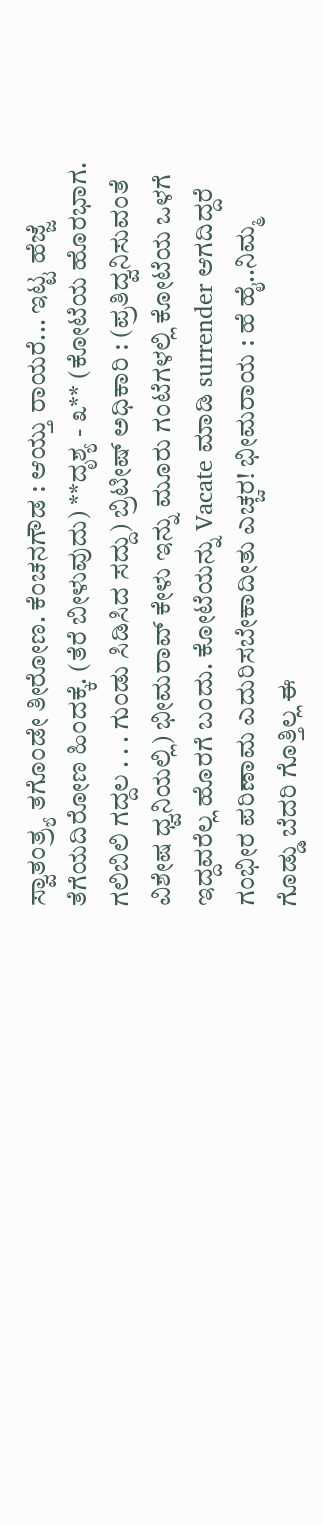ಸ್ವಾತಂತ್ರ್ಯ ತಗೊಂಡೇ ತೀರೋಣ. ಕೆಂಚನಗೌಡ : ಆಯ್ತು ರಾಯರೆ... ಇಟ್ಟ ಹೆಜ್ಜೆ ತೆಗೆಯದಿರೋಣ ಹಿಂದಕ್ಕೆ. (ತೆರೆ ಬೀಳುವುದು) **ದೃಶ್ಯ - ೩** (ಕೋಟೆಯ ಹೊರಭಾಗ. ಗಲಿಬಿಲಿ ಗದ್ದಲ . . . ಗುಂಡು ಸಿಡಿಸಿದ ಸದ್ದು) ಬ್ರಿಟೀಷ್ ಅಧಿಕಾರಿ : (ಪ್ರತಿದ್ವನಿಸುವಂತೆ ವಿಶೇಷ ಧ್ವನಿಯಲ್ಲಿ) ಭೀಮರಾವ್ ಕೇಳು ಇನ್ನು ಮೂರು ಗಂಟೆಗಳಲ್ಲಿ ಕೋಟೆಯ ಒಳಗೆ ಇದ್ದವರೆಲ್ಲ ಹೊರಗೆ ಬಂದು. ಕೋಟೆಯನ್ನು Vacate ಮಾಡಿ surrender ಆಗದಿದ್ದರೆ ಗಂಭೀರ ಪರಿಣಾಮ ಎದುರಿಸಬೇಕಾದೀತು ಎಚ್ಚರ! ಭೀಮರಾಯ : ಹೆ ಹೈ..ನಿಮ್ಮ ಗೊಡ್ಡು ಬೆದರಿ ಗೊತ್ತಿಲ್ಲ ಈ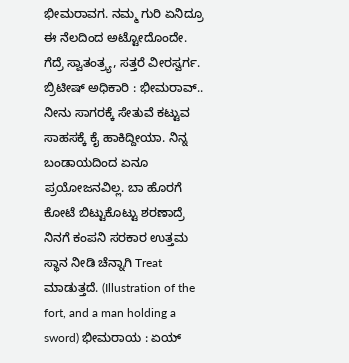ಭೀಮರಾವಗ. ನಮ್ಮ ಗುರಿ ಏನಿದ್ರೂ ಈ ನೆಲದಿಂದ ಅಟ್ಟೋದೊಂದೇ. ಗೆದ್ರೆ ಸ್ವಾತಂತ್ರ್ಯ, ಸತ್ತರೆ ವೀರಸ್ವರ್ಗ. ಬ್ರಿಟೀಷ್ ಅಧಿಕಾರಿ : ಭೀಮರಾವ್.. ನೀನು ಸಾಗರಕ್ಕೆ ಸೇತುವೆ ಕಟ್ಟುವ ಸಾಹಸಕ್ಕೆ ಕೈ ಹಾಕಿದ್ದೀಯಾ. ನಿನ್ನ ಬಂಡಾಯದಿಂದ ಏನೂ ಪ್ರಯೋಜನವಿಲ್ಲ. ಬಾ ಹೊರಗೆ ಕೋಟೆ ಬಿಟ್ಟುಕೊಟ್ಟು ಶರಣಾದ್ರೆ ನಿನಗೆ ಕಂಪನಿ ಸರಕಾರ ಉತ್ತಮ ಸ್ಥಾನ ನೀಡಿ ಚೆನ್ನಾಗಿ Treat ಮಾಡುತ್ತದೆ. (Illustration of the fort, and a man holding a sword) ಭೀಮರಾಯ : ಏಯ್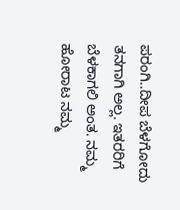ಪರಂಗಿ..ದೀಪ ಬೆಳಗೋದು ತನಗಾಗಿ ಅಲ್ಲ. ಇತರರಿಗೆ ಬೆಳಕಾಗಲಿ ಅಂತ. ನಮ್ಮ ಹೋರಾಟ ನಮ್ಮ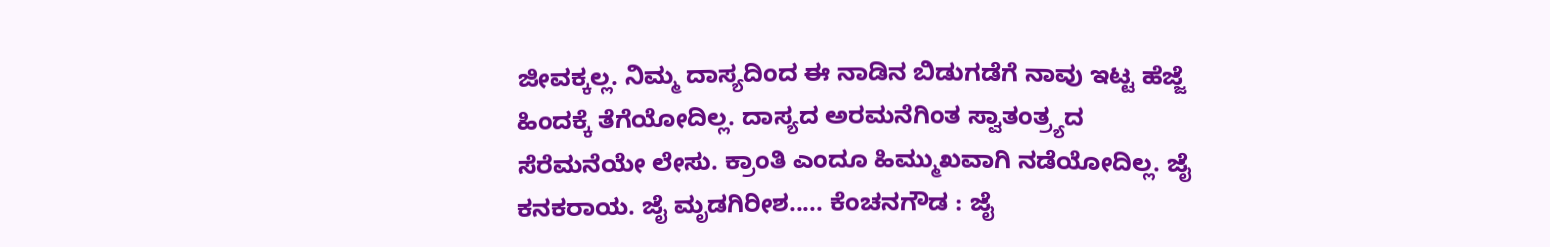ಜೀವಕ್ಕಲ್ಲ. ನಿಮ್ಮ ದಾಸ್ಯದಿಂದ ಈ ನಾಡಿನ ಬಿಡುಗಡೆಗೆ ನಾವು ಇಟ್ಟ ಹೆಜ್ಜೆ ಹಿಂದಕ್ಕೆ ತೆಗೆಯೋದಿಲ್ಲ. ದಾಸ್ಯದ ಅರಮನೆಗಿಂತ ಸ್ವಾತಂತ್ರ್ಯದ ಸೆರೆಮನೆಯೇ ಲೇಸು. ಕ್ರಾಂತಿ ಎಂದೂ ಹಿಮ್ಮುಖವಾಗಿ ನಡೆಯೋದಿಲ್ಲ. ಜೈ ಕನಕರಾಯ. ಜೈ ಮೃಡಗಿರೀಶ..... ಕೆಂಚನಗೌಡ : ಜೈ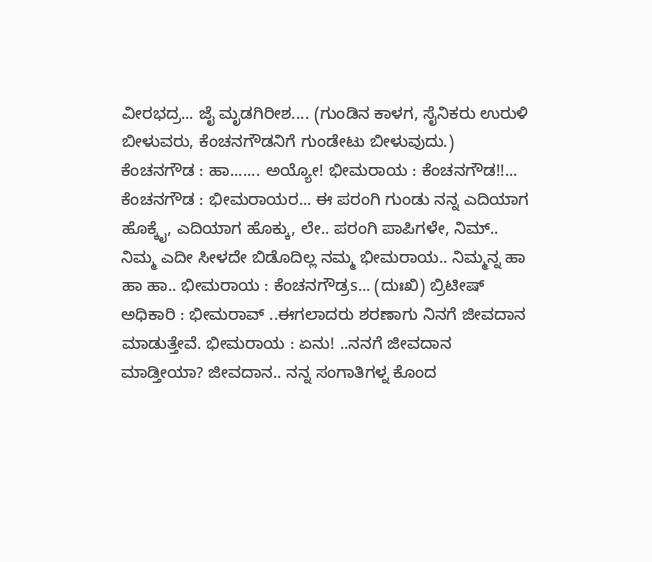ವೀರಭದ್ರ... ಜೈ ಮೃಡಗಿರೀಶ.... (ಗುಂಡಿನ ಕಾಳಗ, ಸೈನಿಕರು ಉರುಳಿ ಬೀಳುವರು, ಕೆಂಚನಗೌಡನಿಗೆ ಗುಂಡೇಟು ಬೀಳುವುದು.) ಕೆಂಚನಗೌಡ : ಹಾ....... ಅಯ್ಯೋ! ಭೀಮರಾಯ : ಕೆಂಚನಗೌಡ!!... ಕೆಂಚನಗೌಡ : ಭೀಮರಾಯರ... ಈ ಪರಂಗಿ ಗುಂಡು ನನ್ನ ಎದಿಯಾಗ ಹೊಕ್ಕೈ, ಎದಿಯಾಗ ಹೊಕ್ಕು, ಲೇ.. ಪರಂಗಿ ಪಾಪಿಗಳೇ, ನಿಮ್.. ನಿಮ್ಮ ಎದೀ ಸೀಳದೇ ಬಿಡೊದಿಲ್ಲ ನಮ್ಮ ಭೀಮರಾಯ.. ನಿಮ್ಮನ್ನ ಹಾ ಹಾ ಹಾ.. ಭೀಮರಾಯ : ಕೆಂಚನಗೌಡ್ರs... (ದುಃಖಿ) ಬ್ರಿಟೀಷ್ ಅಧಿಕಾರಿ : ಭೀಮರಾವ್ ..ಈಗಲಾದರು ಶರಣಾಗು ನಿನಗೆ ಜೀವದಾನ ಮಾಡುತ್ತೇವೆ. ಭೀಮರಾಯ : ಏನು! ..ನನಗೆ ಜೀವದಾನ ಮಾಡ್ತೀಯಾ? ಜೀವದಾನ.. ನನ್ನ ಸಂಗಾತಿಗಳ್ನ ಕೊಂದ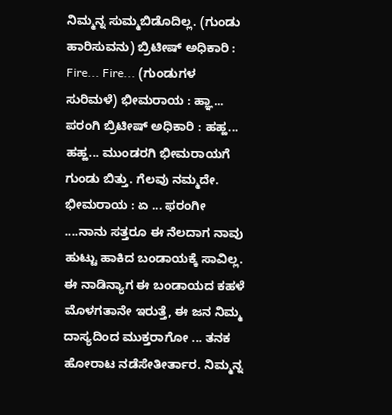ನಿಮ್ಮನ್ನ ಸುಮ್ಮಬಿಡೊದಿಲ್ಲ. (ಗುಂಡು ಹಾರಿಸುವನು) ಬ್ರಿಟೀಷ್ ಅಧಿಕಾರಿ : Fire... Fire... (ಗುಂಡುಗಳ ಸುರಿಮಳೆ) ಭೀಮರಾಯ : ಹ್ಞಾ... ಪರಂಗಿ ಬ್ರಿಟೀಷ್ ಅಧಿಕಾರಿ : ಹಹ್ಹ... ಹಹ್ಹ... ಮುಂಡರಗಿ ಭೀಮರಾಯಗೆ ಗುಂಡು ಬಿತ್ತು. ಗೆಲವು ನಮ್ಮದೇ. ಭೀಮರಾಯ : ಏ ... ಫರಂಗೀ ....ನಾನು ಸತ್ತರೂ ಈ ನೆಲದಾಗ ನಾವು ಹುಟ್ಟು ಹಾಕಿದ ಬಂಡಾಯಕ್ಕೆ ಸಾವಿಲ್ಲ. ಈ ನಾಡಿನ್ಯಾಗ ಈ ಬಂಡಾಯದ ಕಹಳೆ ಮೊಳಗತಾನೇ ಇರುತ್ತೆ, ಈ ಜನ ನಿಮ್ಮ ದಾಸ್ಯದಿಂದ ಮುಕ್ತರಾಗೋ ... ತನಕ ಹೋರಾಟ ನಡೆಸೇತೀರ್ತಾರ. ನಿಮ್ಮನ್ನ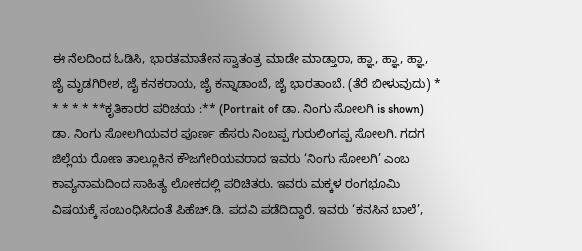ಈ ನೆಲದಿಂದ ಓಡಿಸಿ, ಭಾರತಮಾತೇನ ಸ್ವಾತಂತ್ರ ಮಾಡೇ ಮಾಡ್ತಾರಾ, ಹ್ಞಾ, ಹ್ಞಾ, ಹ್ಞಾ, ಜೈ ಮೃಡಗಿರೀಶ, ಜೈ ಕನಕರಾಯ, ಜೈ ಕನ್ನಾಡಾಂಬೆ, ಜೈ ಭಾರತಾಂಬೆ. (ತೆರೆ ಬೀಳುವುದು) * * * * * **ಕೃತಿಕಾರರ ಪರಿಚಯ :** (Portrait of ಡಾ. ನಿಂಗು ಸೋಲಗಿ is shown) ಡಾ. ನಿಂಗು ಸೋಲಗಿಯವರ ಪೂರ್ಣ ಹೆಸರು ನಿಂಬಪ್ಪ ಗುರುಲಿಂಗಪ್ಪ ಸೋಲಗಿ. ಗದಗ ಜಿಲ್ಲೆಯ ರೋಣ ತಾಲ್ಲೂಕಿನ ಕೌಜಗೇರಿಯವರಾದ ಇವರು ‘ನಿಂಗು ಸೋಲಗಿ’ ಎಂಬ ಕಾವ್ಯನಾಮದಿಂದ ಸಾಹಿತ್ಯ ಲೋಕದಲ್ಲಿ ಪರಿಚಿತರು. ಇವರು ಮಕ್ಕಳ ರಂಗಭೂಮಿ ವಿಷಯಕ್ಕೆ ಸಂಬಂಧಿಸಿದಂತೆ ಪಿಹೆಚ್.ಡಿ. ಪದವಿ ಪಡೆದಿದ್ದಾರೆ. ಇವರು ‘ಕನಸಿನ ಬಾಲೆ’,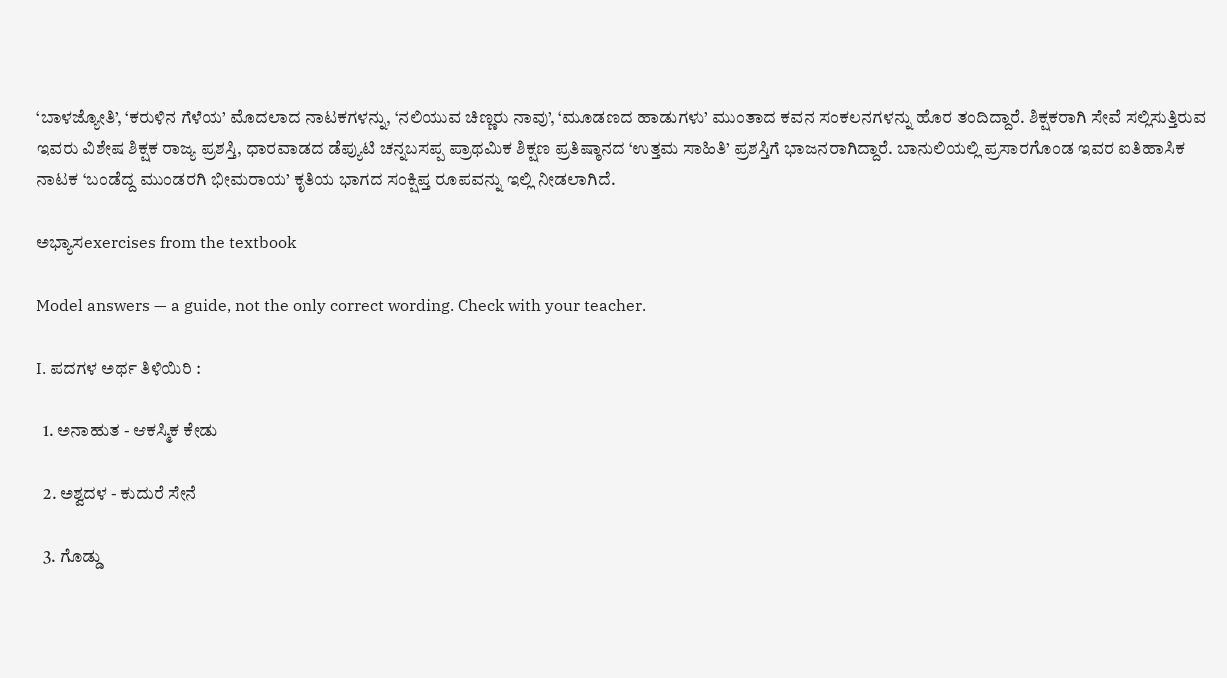‘ಬಾಳಜ್ಯೋತಿ’, ‘ಕರುಳಿನ ಗೆಳೆಯ’ ಮೊದಲಾದ ನಾಟಕಗಳನ್ನು, ‘ನಲಿಯುವ ಚಿಣ್ಣರು ನಾವು’, ‘ಮೂಡಣದ ಹಾಡುಗಳು’ ಮುಂತಾದ ಕವನ ಸಂಕಲನಗಳನ್ನು ಹೊರ ತಂದಿದ್ದಾರೆ. ಶಿಕ್ಷಕರಾಗಿ ಸೇವೆ ಸಲ್ಲಿಸುತ್ತಿರುವ ಇವರು ವಿಶೇಷ ಶಿಕ್ಷಕ ರಾಜ್ಯ ಪ್ರಶಸ್ತಿ, ಧಾರವಾಡದ ಡೆಪ್ಯುಟಿ ಚನ್ನಬಸಪ್ಪ ಪ್ರಾಥಮಿಕ ಶಿಕ್ಷಣ ಪ್ರತಿಷ್ಠಾನದ ‘ಉತ್ತಮ ಸಾಹಿತಿ’ ಪ್ರಶಸ್ತಿಗೆ ಭಾಜನರಾಗಿದ್ದಾರೆ. ಬಾನುಲಿಯಲ್ಲಿ ಪ್ರಸಾರಗೊಂಡ ಇವರ ಐತಿಹಾಸಿಕ ನಾಟಕ ‘ಬಂಡೆದ್ದ ಮುಂಡರಗಿ ಭೀಮರಾಯ’ ಕೃತಿಯ ಭಾಗದ ಸಂಕ್ಷಿಪ್ತ ರೂಪವನ್ನು ಇಲ್ಲಿ ನೀಡಲಾಗಿದೆ.

ಅಭ್ಯಾಸexercises from the textbook

Model answers — a guide, not the only correct wording. Check with your teacher.

I. ಪದಗಳ ಅರ್ಥ ತಿಳಿಯಿರಿ :

  1. ಅನಾಹುತ - ಆಕಸ್ಮಿಕ ಕೇಡು

  2. ಅಶ್ವದಳ - ಕುದುರೆ ಸೇನೆ

  3. ಗೊಡ್ಡು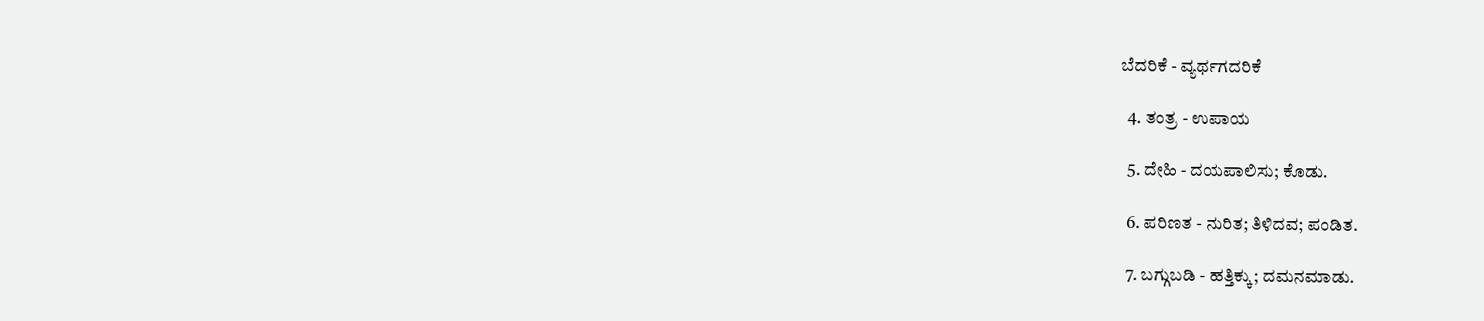ಬೆದರಿಕೆ - ವ್ಯರ್ಥಗದರಿಕೆ

  4. ತಂತ್ರ - ಉಪಾಯ

  5. ದೇಹಿ - ದಯಪಾಲಿಸು; ಕೊಡು.

  6. ಪರಿಣತ - ನುರಿತ; ತಿಳಿದವ; ಪಂಡಿತ.

  7. ಬಗ್ಗುಬಡಿ - ಹತ್ತಿಕ್ಕು; ದಮನಮಾಡು.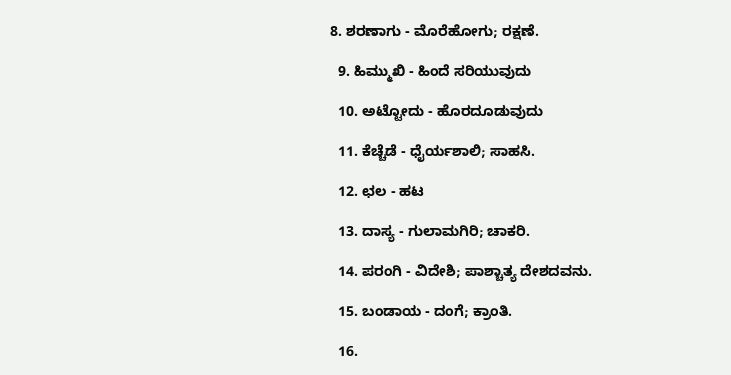8. ಶರಣಾಗು - ಮೊರೆಹೋಗು; ರಕ್ಷಣೆ.

  9. ಹಿಮ್ಮುಖಿ - ಹಿಂದೆ ಸರಿಯುವುದು

  10. ಅಟ್ಟೋದು - ಹೊರದೂಡುವುದು

  11. ಕೆಚ್ಚೆಡೆ - ಧೈರ್ಯಶಾಲಿ; ಸಾಹಸಿ.

  12. ಛಲ - ಹಟ

  13. ದಾಸ್ಯ - ಗುಲಾಮಗಿರಿ; ಚಾಕರಿ.

  14. ಪರಂಗಿ - ವಿದೇಶಿ; ಪಾಶ್ಚಾತ್ಯ ದೇಶದವನು.

  15. ಬಂಡಾಯ - ದಂಗೆ; ಕ್ರಾಂತಿ.

  16.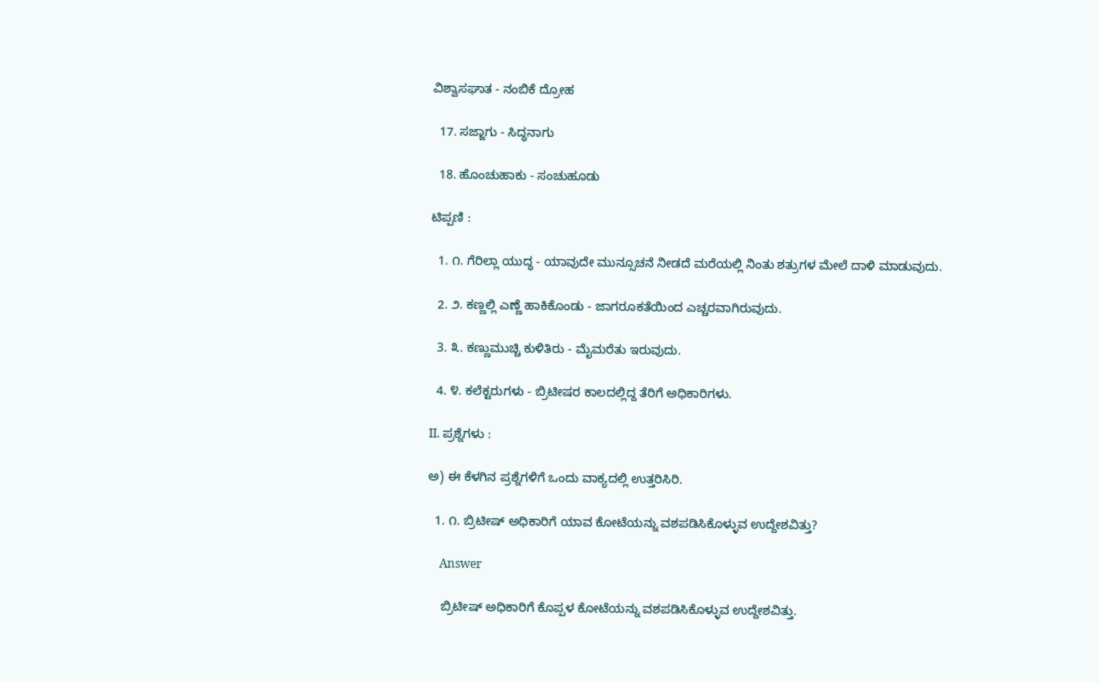ವಿಶ್ವಾಸಘಾತ - ನಂಬಿಕೆ ದ್ರೋಹ

  17. ಸಜ್ಜಾಗು - ಸಿದ್ಧನಾಗು

  18. ಹೊಂಚುಹಾಕು - ಸಂಚುಹೂಡು

ಟಿಪ್ಪಣಿ :

  1. ೧. ಗೆರಿಲ್ಲಾ ಯುದ್ಧ - ಯಾವುದೇ ಮುನ್ಸೂಚನೆ ನೀಡದೆ ಮರೆಯಲ್ಲಿ ನಿಂತು ಶತ್ರುಗಳ ಮೇಲೆ ದಾಳಿ ಮಾಡುವುದು.

  2. ೨. ಕಣ್ಣಲ್ಲಿ ಎಣ್ಣೆ ಹಾಕಿಕೊಂಡು - ಜಾಗರೂಕತೆಯಿಂದ ಎಚ್ಚರವಾಗಿರುವುದು.

  3. ೩. ಕಣ್ಣುಮುಚ್ಚಿ ಕುಳಿತಿರು - ಮೈಮರೆತು ಇರುವುದು.

  4. ೪. ಕಲೆಕ್ಟರುಗಳು - ಬ್ರಿಟೀಷರ ಕಾಲದಲ್ಲಿದ್ದ ತೆರಿಗೆ ಅಧಿಕಾರಿಗಳು.

II. ಪ್ರಶ್ನೆಗಳು :

ಅ) ಈ ಕೆಳಗಿನ ಪ್ರಶ್ನೆಗಳಿಗೆ ಒಂದು ವಾಕ್ಯದಲ್ಲಿ ಉತ್ತರಿಸಿರಿ.

  1. ೧. ಬ್ರಿಟೀಷ್ ಅಧಿಕಾರಿಗೆ ಯಾವ ಕೋಟೆಯನ್ನು ವಶಪಡಿಸಿಕೊಳ್ಳುವ ಉದ್ದೇಶವಿತ್ತು?

    Answer

    ಬ್ರಿಟೀಷ್ ಅಧಿಕಾರಿಗೆ ಕೊಪ್ಪಳ ಕೋಟೆಯನ್ನು ವಶಪಡಿಸಿಕೊಳ್ಳುವ ಉದ್ದೇಶವಿತ್ತು.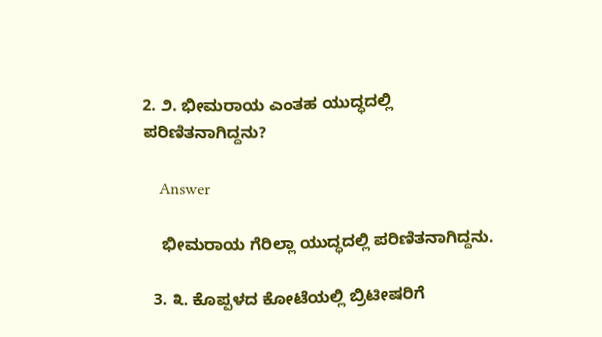2. ೨. ಭೀಮರಾಯ ಎಂತಹ ಯುದ್ಧದಲ್ಲಿ ಪರಿಣಿತನಾಗಿದ್ದನು?

    Answer

    ಭೀಮರಾಯ ಗೆರಿಲ್ಲಾ ಯುದ್ಧದಲ್ಲಿ ಪರಿಣಿತನಾಗಿದ್ದನು.

  3. ೩. ಕೊಪ್ಪಳದ ಕೋಟೆಯಲ್ಲಿ ಬ್ರಿಟೀಷರಿಗೆ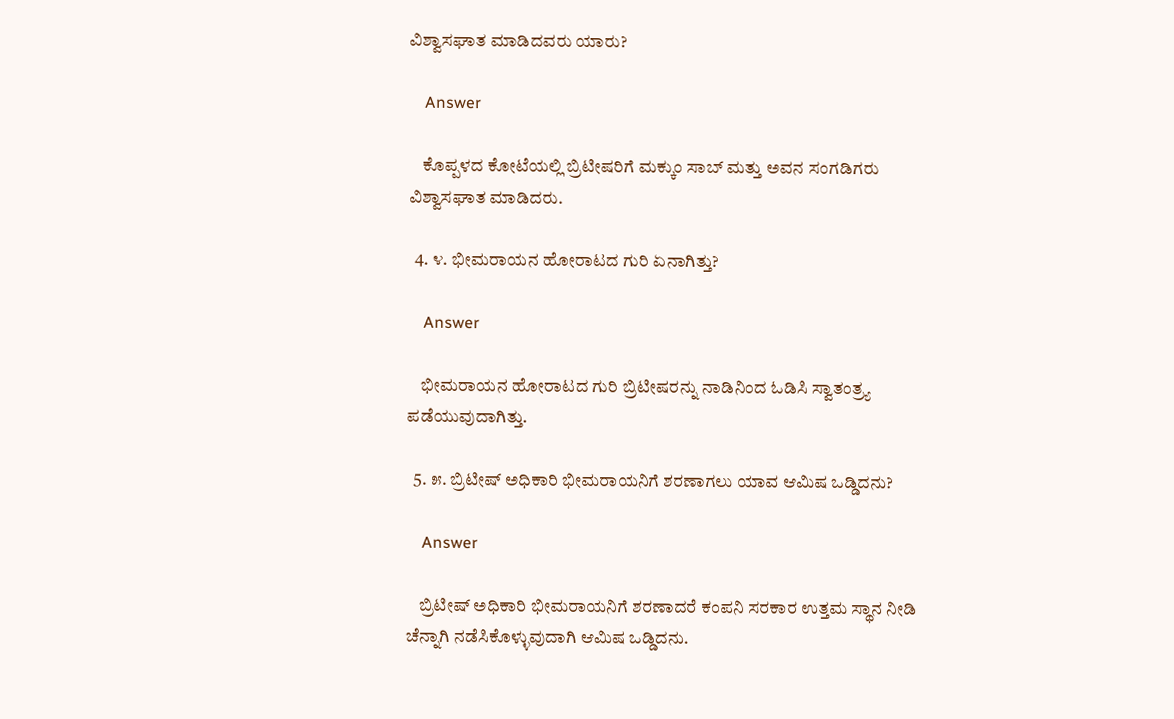ವಿಶ್ವಾಸಘಾತ ಮಾಡಿದವರು ಯಾರು?

    Answer

    ಕೊಪ್ಪಳದ ಕೋಟೆಯಲ್ಲಿ ಬ್ರಿಟೀಷರಿಗೆ ಮಕ್ಕುಂ ಸಾಬ್ ಮತ್ತು ಅವನ ಸಂಗಡಿಗರು ವಿಶ್ವಾಸಘಾತ ಮಾಡಿದರು.

  4. ೪. ಭೀಮರಾಯನ ಹೋರಾಟದ ಗುರಿ ಏನಾಗಿತ್ತು?

    Answer

    ಭೀಮರಾಯನ ಹೋರಾಟದ ಗುರಿ ಬ್ರಿಟೀಷರನ್ನು ನಾಡಿನಿಂದ ಓಡಿಸಿ ಸ್ವಾತಂತ್ರ್ಯ ಪಡೆಯುವುದಾಗಿತ್ತು.

  5. ೫. ಬ್ರಿಟೀಷ್ ಅಧಿಕಾರಿ ಭೀಮರಾಯನಿಗೆ ಶರಣಾಗಲು ಯಾವ ಆಮಿಷ ಒಡ್ಡಿದನು?

    Answer

    ಬ್ರಿಟೀಷ್ ಅಧಿಕಾರಿ ಭೀಮರಾಯನಿಗೆ ಶರಣಾದರೆ ಕಂಪನಿ ಸರಕಾರ ಉತ್ತಮ ಸ್ಥಾನ ನೀಡಿ ಚೆನ್ನಾಗಿ ನಡೆಸಿಕೊಳ್ಳುವುದಾಗಿ ಆಮಿಷ ಒಡ್ಡಿದನು.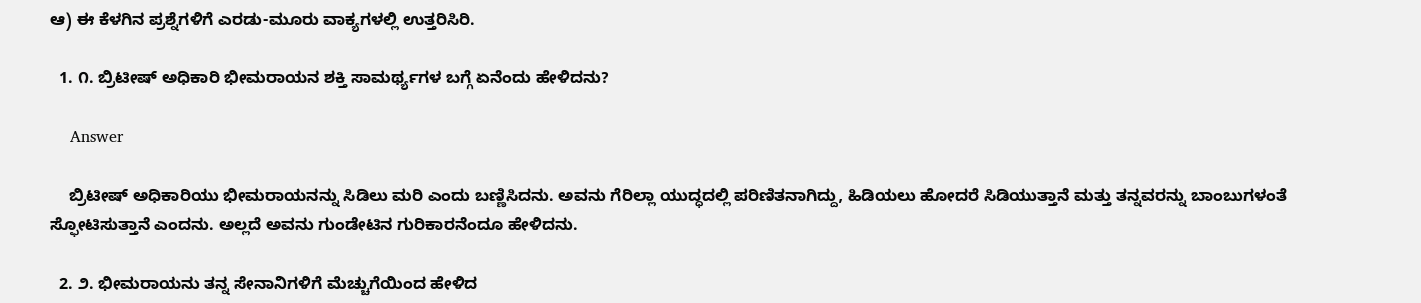ಆ) ಈ ಕೆಳಗಿನ ಪ್ರಶ್ನೆಗಳಿಗೆ ಎರಡು-ಮೂರು ವಾಕ್ಯಗಳಲ್ಲಿ ಉತ್ತರಿಸಿರಿ.

  1. ೧. ಬ್ರಿಟೀಷ್ ಅಧಿಕಾರಿ ಭೀಮರಾಯನ ಶಕ್ತಿ ಸಾಮರ್ಥ್ಯಗಳ ಬಗ್ಗೆ ಏನೆಂದು ಹೇಳಿದನು?

    Answer

    ಬ್ರಿಟೀಷ್ ಅಧಿಕಾರಿಯು ಭೀಮರಾಯನನ್ನು ಸಿಡಿಲು ಮರಿ ಎಂದು ಬಣ್ಣಿಸಿದನು. ಅವನು ಗೆರಿಲ್ಲಾ ಯುದ್ಧದಲ್ಲಿ ಪರಿಣಿತನಾಗಿದ್ದು, ಹಿಡಿಯಲು ಹೋದರೆ ಸಿಡಿಯುತ್ತಾನೆ ಮತ್ತು ತನ್ನವರನ್ನು ಬಾಂಬುಗಳಂತೆ ಸ್ಫೋಟಿಸುತ್ತಾನೆ ಎಂದನು. ಅಲ್ಲದೆ ಅವನು ಗುಂಡೇಟಿನ ಗುರಿಕಾರನೆಂದೂ ಹೇಳಿದನು.

  2. ೨. ಭೀಮರಾಯನು ತನ್ನ ಸೇನಾನಿಗಳಿಗೆ ಮೆಚ್ಚುಗೆಯಿಂದ ಹೇಳಿದ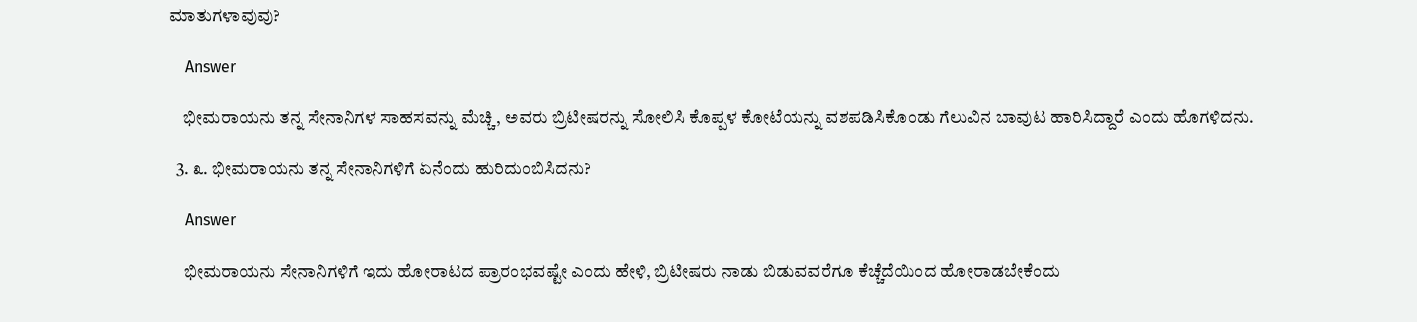ಮಾತುಗಳಾವುವು?

    Answer

    ಭೀಮರಾಯನು ತನ್ನ ಸೇನಾನಿಗಳ ಸಾಹಸವನ್ನು ಮೆಚ್ಚಿ, ಅವರು ಬ್ರಿಟೀಷರನ್ನು ಸೋಲಿಸಿ ಕೊಪ್ಪಳ ಕೋಟೆಯನ್ನು ವಶಪಡಿಸಿಕೊಂಡು ಗೆಲುವಿನ ಬಾವುಟ ಹಾರಿಸಿದ್ದಾರೆ ಎಂದು ಹೊಗಳಿದನು.

  3. ೩. ಭೀಮರಾಯನು ತನ್ನ ಸೇನಾನಿಗಳಿಗೆ ಏನೆಂದು ಹುರಿದುಂಬಿಸಿದನು?

    Answer

    ಭೀಮರಾಯನು ಸೇನಾನಿಗಳಿಗೆ ಇದು ಹೋರಾಟದ ಪ್ರಾರಂಭವಷ್ಟೇ ಎಂದು ಹೇಳಿ, ಬ್ರಿಟೀಷರು ನಾಡು ಬಿಡುವವರೆಗೂ ಕೆಚ್ಚೆದೆಯಿಂದ ಹೋರಾಡಬೇಕೆಂದು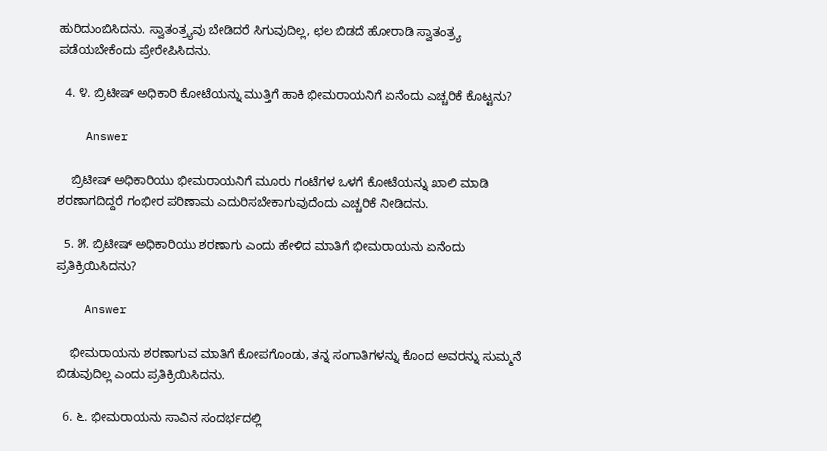ಹುರಿದುಂಬಿಸಿದನು. ಸ್ವಾತಂತ್ರ್ಯವು ಬೇಡಿದರೆ ಸಿಗುವುದಿಲ್ಲ, ಛಲ ಬಿಡದೆ ಹೋರಾಡಿ ಸ್ವಾತಂತ್ರ್ಯ ಪಡೆಯಬೇಕೆಂದು ಪ್ರೇರೇಪಿಸಿದನು.

  4. ೪. ಬ್ರಿಟೀಷ್ ಅಧಿಕಾರಿ ಕೋಟೆಯನ್ನು ಮುತ್ತಿಗೆ ಹಾಕಿ ಭೀಮರಾಯನಿಗೆ ಏನೆಂದು ಎಚ್ಚರಿಕೆ ಕೊಟ್ಟನು?

    Answer

    ಬ್ರಿಟೀಷ್ ಅಧಿಕಾರಿಯು ಭೀಮರಾಯನಿಗೆ ಮೂರು ಗಂಟೆಗಳ ಒಳಗೆ ಕೋಟೆಯನ್ನು ಖಾಲಿ ಮಾಡಿ ಶರಣಾಗದಿದ್ದರೆ ಗಂಭೀರ ಪರಿಣಾಮ ಎದುರಿಸಬೇಕಾಗುವುದೆಂದು ಎಚ್ಚರಿಕೆ ನೀಡಿದನು.

  5. ೫. ಬ್ರಿಟೀಷ್ ಅಧಿಕಾರಿಯು ಶರಣಾಗು ಎಂದು ಹೇಳಿದ ಮಾತಿಗೆ ಭೀಮರಾಯನು ಏನೆಂದು ಪ್ರತಿಕ್ರಿಯಿಸಿದನು?

    Answer

    ಭೀಮರಾಯನು ಶರಣಾಗುವ ಮಾತಿಗೆ ಕೋಪಗೊಂಡು, ತನ್ನ ಸಂಗಾತಿಗಳನ್ನು ಕೊಂದ ಅವರನ್ನು ಸುಮ್ಮನೆ ಬಿಡುವುದಿಲ್ಲ ಎಂದು ಪ್ರತಿಕ್ರಿಯಿಸಿದನು.

  6. ೬. ಭೀಮರಾಯನು ಸಾವಿನ ಸಂದರ್ಭದಲ್ಲಿ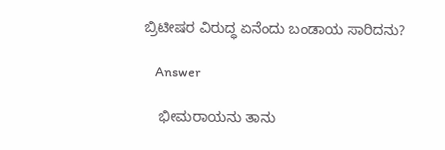ಬ್ರಿಟೀಷರ ವಿರುದ್ಧ ಏನೆಂದು ಬಂಡಾಯ ಸಾರಿದನು?

    Answer

    ಭೀಮರಾಯನು ತಾನು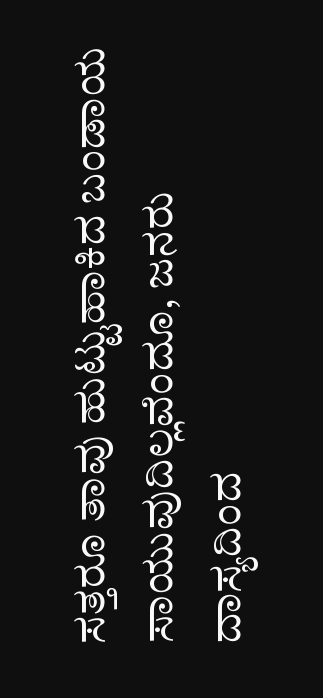ಸತ್ತರೂ ತಾವು ಹುಟ್ಟುಹಾಕಿದ ಬಂಡಾಯ ಸಾಯುವುದಿಲ್ಲವೆಂದೂ, ಜನರು ದಾಸ್ಯದಿಂದ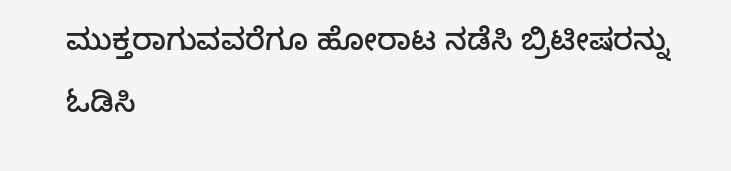ಮುಕ್ತರಾಗುವವರೆಗೂ ಹೋರಾಟ ನಡೆಸಿ ಬ್ರಿಟೀಷರನ್ನು ಓಡಿಸಿ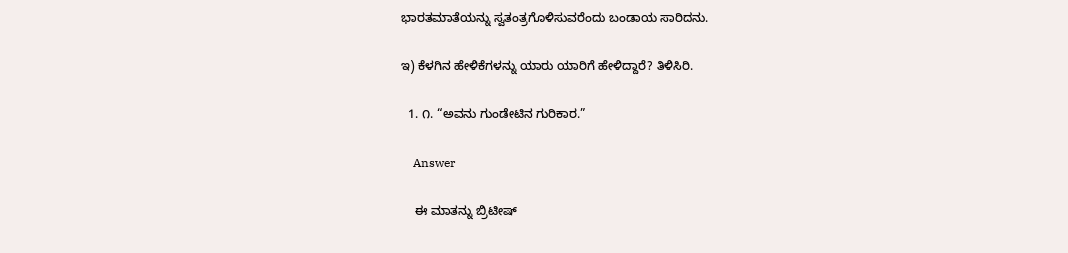ಭಾರತಮಾತೆಯನ್ನು ಸ್ವತಂತ್ರಗೊಳಿಸುವರೆಂದು ಬಂಡಾಯ ಸಾರಿದನು.

ಇ) ಕೆಳಗಿನ ಹೇಳಿಕೆಗಳನ್ನು ಯಾರು ಯಾರಿಗೆ ಹೇಳಿದ್ದಾರೆ? ತಿಳಿಸಿರಿ.

  1. ೧. “ಅವನು ಗುಂಡೇಟಿನ ಗುರಿಕಾರ.”

    Answer

    ಈ ಮಾತನ್ನು ಬ್ರಿಟೀಷ್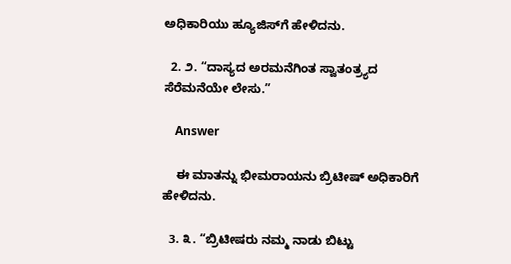ಅಧಿಕಾರಿಯು ಹ್ಯೂಜಿಸ್‌ಗೆ ಹೇಳಿದನು.

  2. ೨. “ದಾಸ್ಯದ ಅರಮನೆಗಿಂತ ಸ್ವಾತಂತ್ರ್ಯದ ಸೆರೆಮನೆಯೇ ಲೇಸು.”

    Answer

    ಈ ಮಾತನ್ನು ಭೀಮರಾಯನು ಬ್ರಿಟೀಷ್ ಅಧಿಕಾರಿಗೆ ಹೇಳಿದನು.

  3. ೩. “ಬ್ರಿಟೀಷರು ನಮ್ಮ ನಾಡು ಬಿಟ್ಟು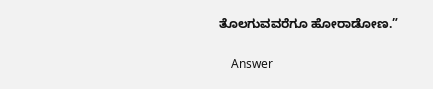ತೊಲಗುವವರೆಗೂ ಹೋರಾಡೋಣ.”

    Answer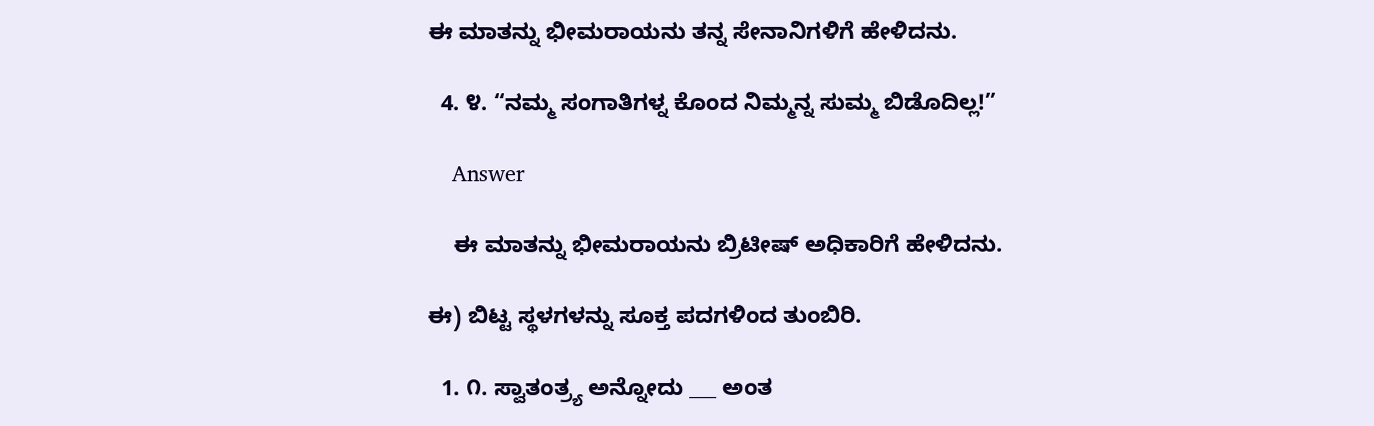ಈ ಮಾತನ್ನು ಭೀಮರಾಯನು ತನ್ನ ಸೇನಾನಿಗಳಿಗೆ ಹೇಳಿದನು.

  4. ೪. “ನಮ್ಮ ಸಂಗಾತಿಗಳ್ನ ಕೊಂದ ನಿಮ್ಮನ್ನ ಸುಮ್ಮ ಬಿಡೊದಿಲ್ಲ!”

    Answer

    ಈ ಮಾತನ್ನು ಭೀಮರಾಯನು ಬ್ರಿಟೀಷ್ ಅಧಿಕಾರಿಗೆ ಹೇಳಿದನು.

ಈ) ಬಿಟ್ಟ ಸ್ಥಳಗಳನ್ನು ಸೂಕ್ತ ಪದಗಳಿಂದ ತುಂಬಿರಿ.

  1. ೧. ಸ್ವಾತಂತ್ರ್ಯ ಅನ್ನೋದು ___ ಅಂತ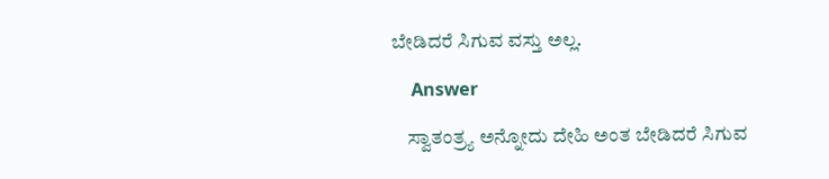ಬೇಡಿದರೆ ಸಿಗುವ ವಸ್ತು ಅಲ್ಲ.

    Answer

    ಸ್ವಾತಂತ್ರ್ಯ ಅನ್ನೋದು ದೇಹಿ ಅಂತ ಬೇಡಿದರೆ ಸಿಗುವ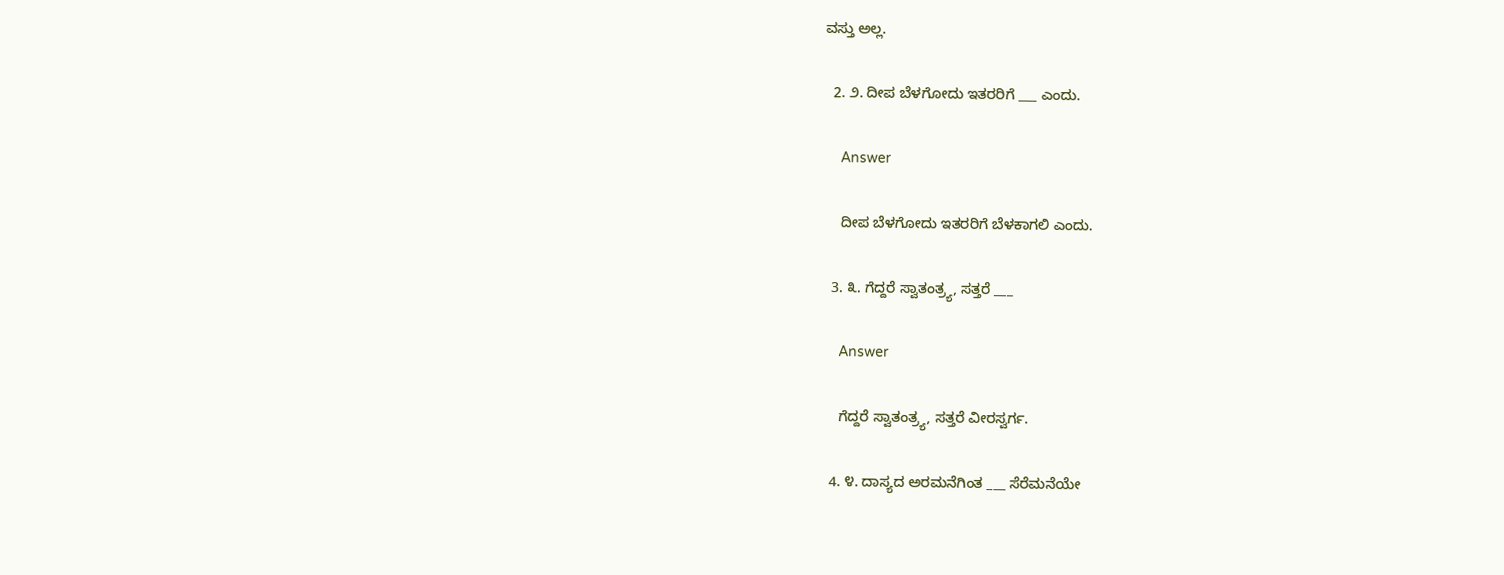ವಸ್ತು ಅಲ್ಲ.

  2. ೨. ದೀಪ ಬೆಳಗೋದು ಇತರರಿಗೆ ___ ಎಂದು.

    Answer

    ದೀಪ ಬೆಳಗೋದು ಇತರರಿಗೆ ಬೆಳಕಾಗಲಿ ಎಂದು.

  3. ೩. ಗೆದ್ದರೆ ಸ್ವಾತಂತ್ರ್ಯ, ಸತ್ತರೆ ___

    Answer

    ಗೆದ್ದರೆ ಸ್ವಾತಂತ್ರ್ಯ, ಸತ್ತರೆ ವೀರಸ್ವರ್ಗ.

  4. ೪. ದಾಸ್ಯದ ಅರಮನೆಗಿಂತ ___ ಸೆರೆಮನೆಯೇ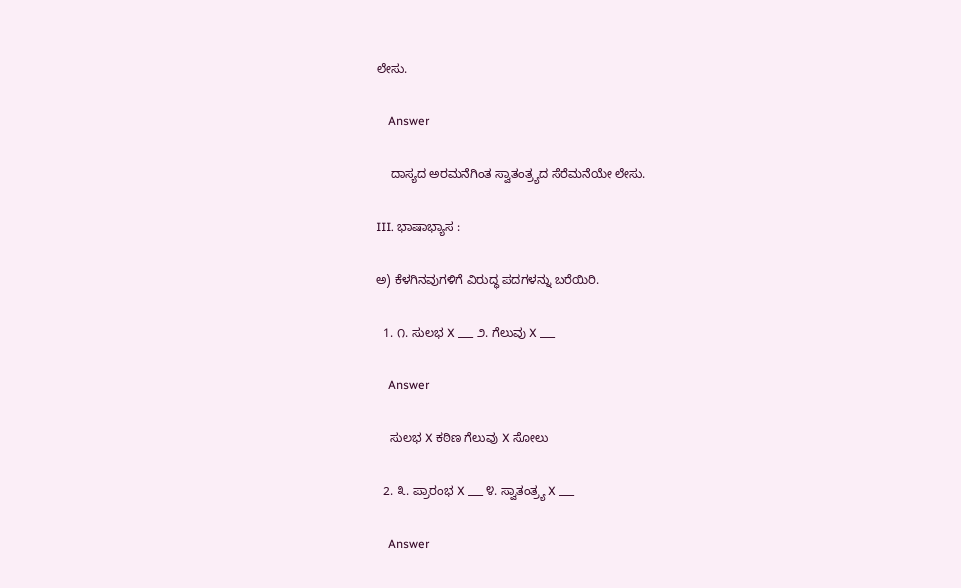ಲೇಸು.

    Answer

    ದಾಸ್ಯದ ಅರಮನೆಗಿಂತ ಸ್ವಾತಂತ್ರ್ಯದ ಸೆರೆಮನೆಯೇ ಲೇಸು.

III. ಭಾಷಾಭ್ಯಾಸ :

ಅ) ಕೆಳಗಿನವುಗಳಿಗೆ ವಿರುದ್ಧ ಪದಗಳನ್ನು ಬರೆಯಿರಿ.

  1. ೧. ಸುಲಭ X ___ ೨. ಗೆಲುವು X ___

    Answer

    ಸುಲಭ X ಕಠಿಣ ಗೆಲುವು X ಸೋಲು

  2. ೩. ಪ್ರಾರಂಭ X ___ ೪. ಸ್ವಾತಂತ್ರ್ಯ X ___

    Answer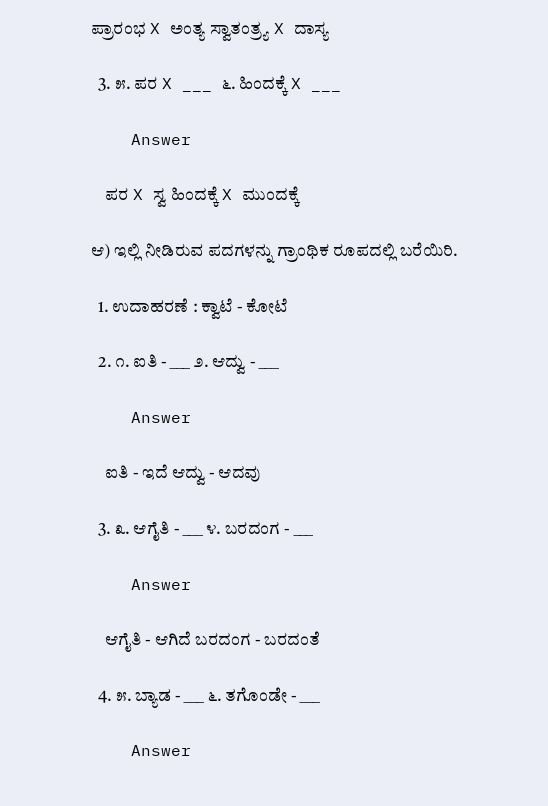ಪ್ರಾರಂಭ X ಅಂತ್ಯ ಸ್ವಾತಂತ್ರ್ಯ X ದಾಸ್ಯ

  3. ೫. ಪರ X ___ ೬. ಹಿಂದಕ್ಕೆ X ___

    Answer

    ಪರ X ಸ್ವ ಹಿಂದಕ್ಕೆ X ಮುಂದಕ್ಕೆ

ಆ) ಇಲ್ಲಿ ನೀಡಿರುವ ಪದಗಳನ್ನು ಗ್ರಾಂಥಿಕ ರೂಪದಲ್ಲಿ ಬರೆಯಿರಿ.

  1. ಉದಾಹರಣೆ : ಕ್ವಾಟೆ - ಕೋಟೆ

  2. ೧. ಐತಿ - ___ ೨. ಆದ್ವು - ___

    Answer

    ಐತಿ - ಇದೆ ಆದ್ವು - ಆದವು

  3. ೩. ಆಗೈತಿ - ___ ೪. ಬರದಂಗ - ___

    Answer

    ಆಗೈತಿ - ಆಗಿದೆ ಬರದಂಗ - ಬರದಂತೆ

  4. ೫. ಬ್ಯಾಡ - ___ ೬. ತಗೊಂಡೇ - ___

    Answer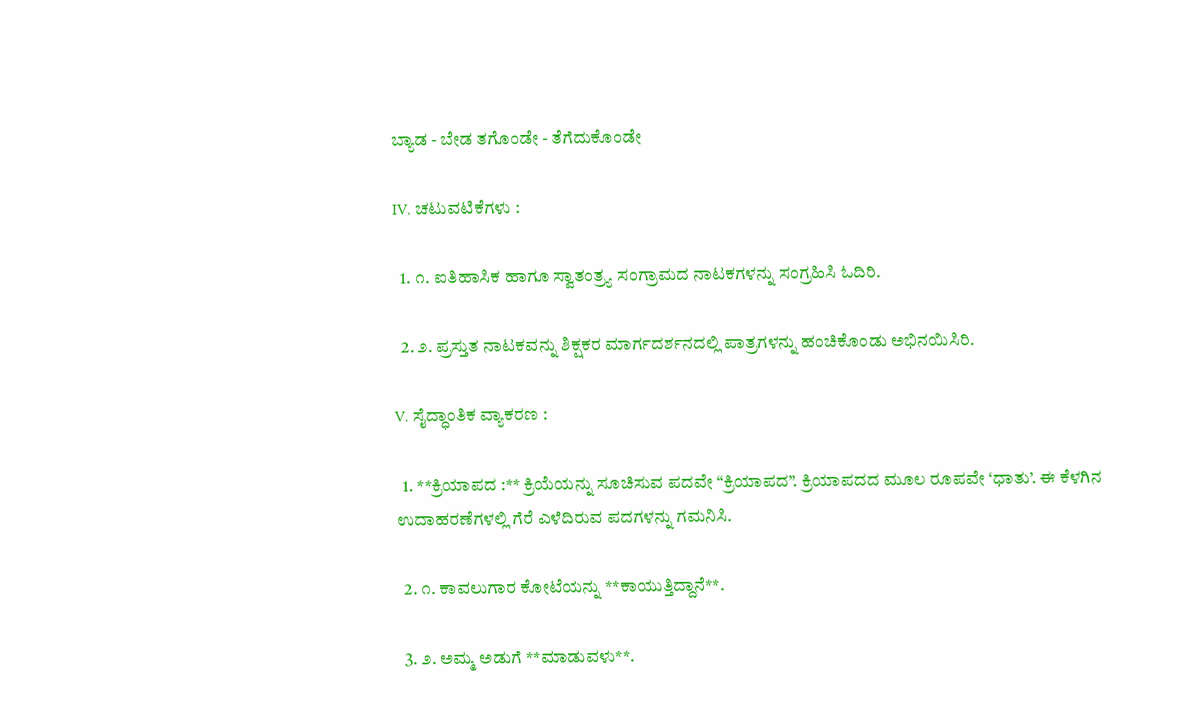ಬ್ಯಾಡ - ಬೇಡ ತಗೊಂಡೇ - ತೆಗೆದುಕೊಂಡೇ

IV. ಚಟುವಟಿಕೆಗಳು :

  1. ೧. ಐತಿಹಾಸಿಕ ಹಾಗೂ ಸ್ವಾತಂತ್ರ್ಯ ಸಂಗ್ರಾಮದ ನಾಟಕಗಳನ್ನು ಸಂಗ್ರಹಿಸಿ ಓದಿರಿ.

  2. ೨. ಪ್ರಸ್ತುತ ನಾಟಕವನ್ನು ಶಿಕ್ಷಕರ ಮಾರ್ಗದರ್ಶನದಲ್ಲಿ ಪಾತ್ರಗಳನ್ನು ಹಂಚಿಕೊಂಡು ಅಭಿನಯಿಸಿರಿ.

V. ಸೈದ್ಧಾಂತಿಕ ವ್ಯಾಕರಣ :

  1. **ಕ್ರಿಯಾಪದ :** ಕ್ರಿಯೆಯನ್ನು ಸೂಚಿಸುವ ಪದವೇ “ಕ್ರಿಯಾಪದ”. ಕ್ರಿಯಾಪದದ ಮೂಲ ರೂಪವೇ ‘ಧಾತು’. ಈ ಕೆಳಗಿನ ಉದಾಹರಣೆಗಳಲ್ಲಿ ಗೆರೆ ಎಳೆದಿರುವ ಪದಗಳನ್ನು ಗಮನಿಸಿ.

  2. ೧. ಕಾವಲುಗಾರ ಕೋಟೆಯನ್ನು **ಕಾಯುತ್ತಿದ್ದಾನೆ**.

  3. ೨. ಅಮ್ಮ ಅಡುಗೆ **ಮಾಡುವಳು**.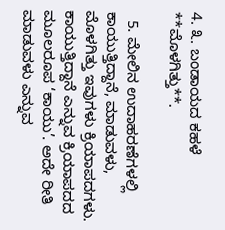4. ೩. ಬಂಡಾಯದ ಕಹಳೆ **ಮೊಳಗಿತ್ತು**.

  5. ಮೇಲಿನ ಉದಾಹರಣೆಗಳಲ್ಲಿ ಕಾಯುತ್ತಿದ್ದಾನೆ, ಮಾಡುವಳು, ಮೊಳಗಿತ್ತು ಇವುಗಳು ಕ್ರಿಯಾಪದಗಳು. ಕಾಯುತ್ತಿದ್ದಾನೆ ಎನ್ನುವ ಕ್ರಿಯಾಪದದ ಮೂಲರೂಪ ‘ಕಾಯು’. ಅದೇ ರೀತಿ ಮಾಡುವಳು ಎನ್ನುವ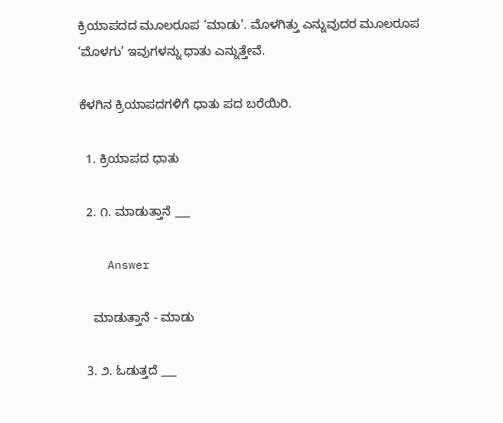ಕ್ರಿಯಾಪದದ ಮೂಲರೂಪ ‘ಮಾಡು’. ಮೊಳಗಿತ್ತು ಎನ್ನುವುದರ ಮೂಲರೂಪ ‘ಮೊಳಗು’ ಇವುಗಳನ್ನು ಧಾತು ಎನ್ನುತ್ತೇವೆ.

ಕೆಳಗಿನ ಕ್ರಿಯಾಪದಗಳಿಗೆ ಧಾತು ಪದ ಬರೆಯಿರಿ.

  1. ಕ್ರಿಯಾಪದ ಧಾತು

  2. ೧. ಮಾಡುತ್ತಾನೆ ___

    Answer

    ಮಾಡುತ್ತಾನೆ - ಮಾಡು

  3. ೨. ಓಡುತ್ತದೆ ___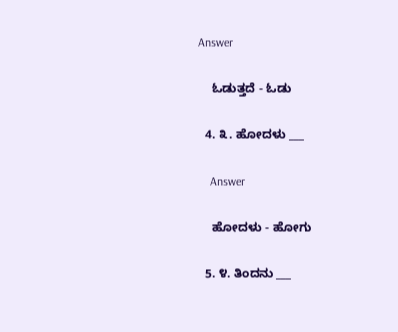Answer

    ಓಡುತ್ತದೆ - ಓಡು

  4. ೩. ಹೋದಳು ___

    Answer

    ಹೋದಳು - ಹೋಗು

  5. ೪. ತಿಂದನು ___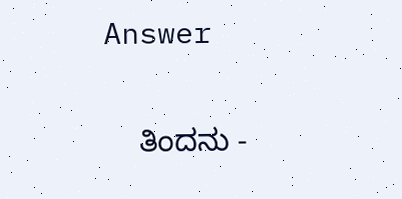Answer

    ತಿಂದನು -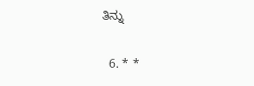ತಿನ್ನು

  6. * *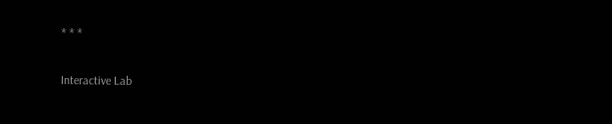* * *

Interactive Lab